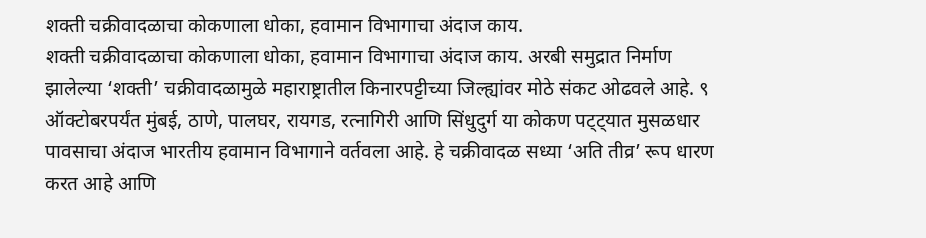शक्ती चक्रीवादळाचा कोकणाला धोका, हवामान विभागाचा अंदाज काय.
शक्ती चक्रीवादळाचा कोकणाला धोका, हवामान विभागाचा अंदाज काय. अरबी समुद्रात निर्माण झालेल्या ‘शक्ती’ चक्रीवादळामुळे महाराष्ट्रातील किनारपट्टीच्या जिल्ह्यांवर मोठे संकट ओढवले आहे. ९ ऑक्टोबरपर्यंत मुंबई, ठाणे, पालघर, रायगड, रत्नागिरी आणि सिंधुदुर्ग या कोकण पट्ट्यात मुसळधार पावसाचा अंदाज भारतीय हवामान विभागाने वर्तवला आहे. हे चक्रीवादळ सध्या ‘अति तीव्र’ रूप धारण करत आहे आणि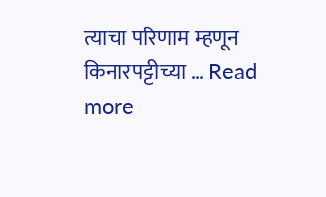त्याचा परिणाम म्हणून किनारपट्टीच्या … Read more